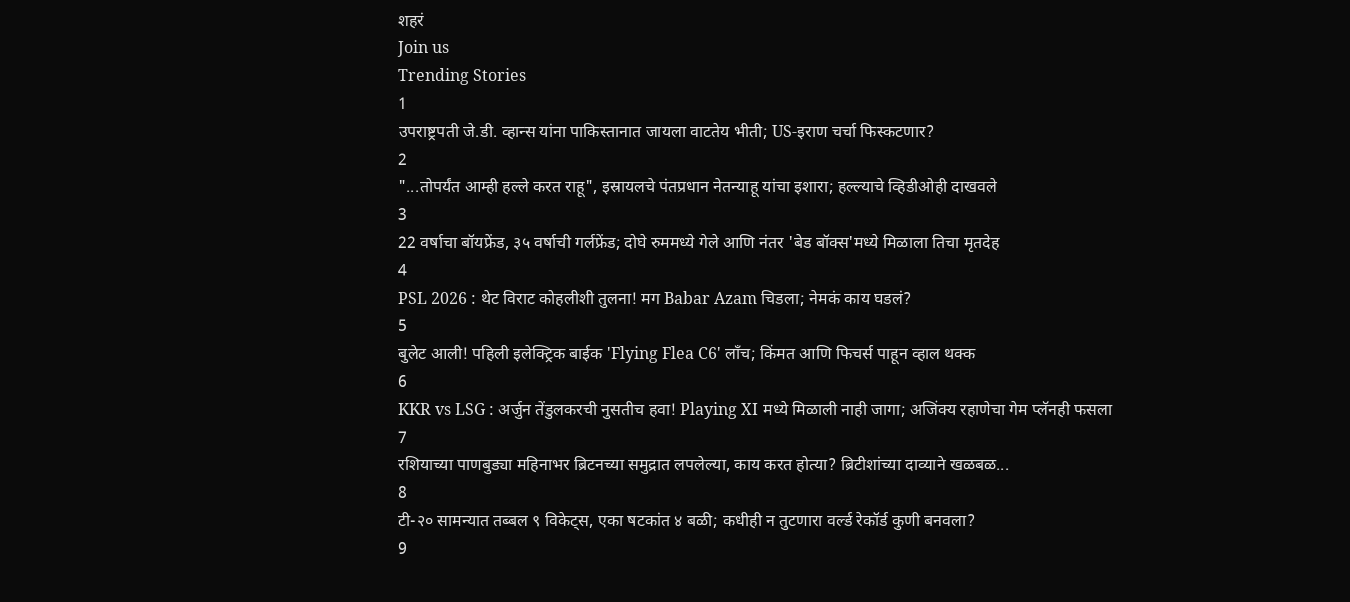शहरं
Join us
Trending Stories
1
उपराष्ट्रपती जे.डी. व्हान्स यांना पाकिस्तानात जायला वाटतेय भीती; US-इराण चर्चा फिस्कटणार?
2
"...तोपर्यंत आम्ही हल्ले करत राहू", इस्रायलचे पंतप्रधान नेतन्याहू यांचा इशारा; हल्ल्याचे व्हिडीओही दाखवले
3
22 वर्षाचा बॉयफ्रेंड, ३५ वर्षाची गर्लफ्रेंड; दोघे रुममध्ये गेले आणि नंतर 'बेड बॉक्स'मध्ये मिळाला तिचा मृतदेह
4
PSL 2026 : थेट विराट कोहलीशी तुलना! मग Babar Azam चिडला; नेमकं काय घडलं?
5
बुलेट आली! पहिली इलेक्ट्रिक बाईक 'Flying Flea C6' लाँच; किंमत आणि फिचर्स पाहून व्हाल थक्क
6
KKR vs LSG : अर्जुन तेंडुलकरची नुसतीच हवा! Playing XI मध्ये मिळाली नाही जागा; अजिंक्य रहाणेचा गेम प्लॅनही फसला
7
रशियाच्या पाणबुड्या महिनाभर ब्रिटनच्या समुद्रात लपलेल्या, काय करत होत्या? ब्रिटीशांच्या दाव्याने खळबळ...
8
टी-२० सामन्यात तब्बल ९ विकेट्स, एका षटकांत ४ बळी; कधीही न तुटणारा वर्ल्ड रेकॉर्ड कुणी बनवला?
9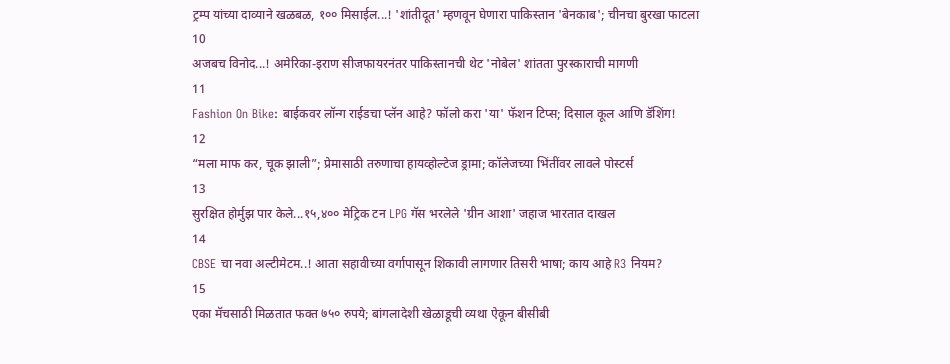ट्रम्प यांच्या दाव्याने खळबळ, १०० मिसाईल...! 'शांतीदूत' म्हणवून घेणारा पाकिस्तान 'बेनकाब'; चीनचा बुरखा फाटला
10
अजबच विनोद...! अमेरिका-इराण सीजफायरनंतर पाकिस्तानची थेट 'नोबेल' शांतता पुरस्काराची मागणी
11
Fashion On Bike: बाईकवर लॉन्ग राईडचा प्लॅन आहे? फॉलो करा 'या' फॅशन टिप्स; दिसाल कूल आणि डॅशिंग!
12
“मला माफ कर, चूक झाली”; प्रेमासाठी तरुणाचा हायव्होल्टेज ड्रामा; कॉलेजच्या भिंतींवर लावले पोस्टर्स
13
सुरक्षित होर्मुझ पार केले...१५,४०० मेट्रिक टन LPG गॅस भरलेले 'ग्रीन आशा' जहाज भारतात दाखल
14
CBSE चा नवा अल्टीमेटम..! आता सहावीच्या वर्गापासून शिकावी लागणार तिसरी भाषा; काय आहे R3 नियम?
15
एका मॅचसाठी मिळतात फक्त ७५० रुपये; बांगलादेशी खेळाडूची व्यथा ऐकून बीसीबी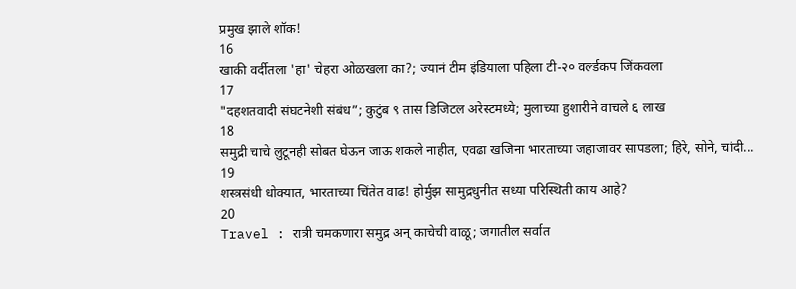प्रमुख झाले शॉक!
16
खाकी वर्दीतला 'हा' चेहरा ओळखला का?; ज्यानं टीम इंडियाला पहिला टी-२० वर्ल्डकप जिंकवला
17
"दहशतवादी संघटनेशी संबंध”; कुटुंब ९ तास डिजिटल अरेस्टमध्ये; मुलाच्या हुशारीने वाचले ६ लाख
18
समुद्री चाचे लुटूनही सोबत घेऊन जाऊ शकले नाहीत, एवढा खजिना भारताच्या जहाजावर सापडला; हिरे, सोने, चांदी...
19
शस्त्रसंधी धोक्यात, भारताच्या चिंतेत वाढ! होर्मुझ सामुद्रधुनीत सध्या परिस्थिती काय आहे?
20
Travel : रात्री चमकणारा समुद्र अन् काचेची वाळू; जगातील सर्वात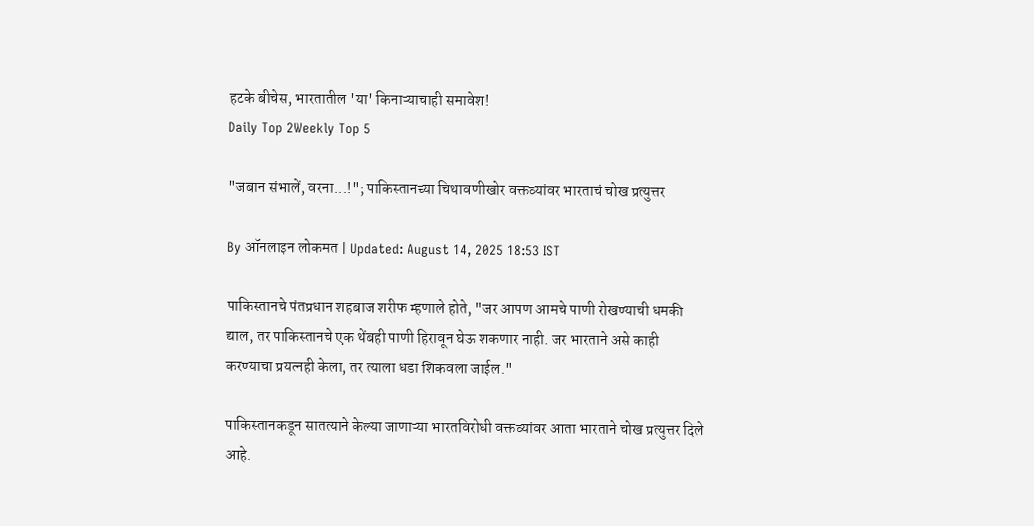हटके बीचेस, भारतातील 'या' किनाऱ्याचाही समावेश!
Daily Top 2Weekly Top 5

"जबान संभालें, वरना...!"; पाकिस्तानच्या चिथावणीखोर वक्तव्यांवर भारताचं चोख प्रत्युत्तर

By ऑनलाइन लोकमत | Updated: August 14, 2025 18:53 IST

पाकिस्तानचे पंतप्रधान शहबाज शरीफ म्हणाले होते, "जर आपण आमचे पाणी रोखण्याची धमकी द्याल, तर पाकिस्तानचे एक थेंबही पाणी हिरावून घेऊ शकणार नाही. जर भारताने असे काही करण्याचा प्रयत्नही केला, तर त्याला धडा शिकवला जाईल."

पाकिस्तानकडून सातत्याने केल्या जाणाऱ्या भारतविरोधी वक्तव्यांवर आता भारताने चोख प्रत्युत्तर दिले आहे.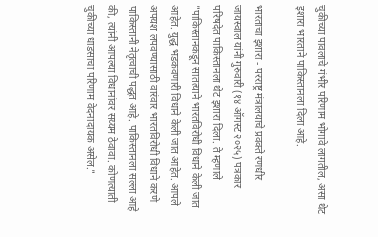चुकीच्या पावलाचे गंभीर परिणाम भोगावे लागतील, असा थेट इशारा भारताने पाकिस्तानला दिला आहे.

भारताचा इशारा - परराष्ट्र मंत्रालयाचे प्रवक्ते रणधीर जायस्वाल यांनी गुरुवारी (१४ ऑगस्ट २०२५) पत्रकार परिषदेत पाकिस्तानला थेट इशारा दिला. ते म्हणाले "पाकिस्तानकडून सातत्याने भारतविरोधी विधाने केली जात आहेत. युद्ध भडकवणारी विधाने केली जात आहेत. आपले अपयश लपवण्यासाठी वारंवार भारतविरोधी विधाने करणे पाकिस्तानी नेतृत्वाची पद्धत आहे. पाकिस्तानला सल्ला आहे की, त्यांनी आपल्या विधानांवर सय्यम ठेवावा. कोणत्याती चुकीच्या धाडसाचा परिणाम वेदनादायक असेल."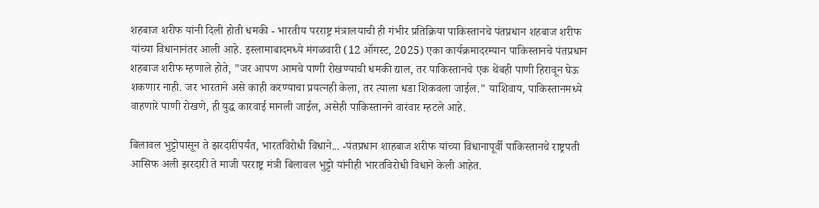शहबाज शरीफ यांनी दिली होती धमकी - भारतीय परराष्ट्र मंत्रालयाची ही गंभीर प्रतिक्रिया पाकिस्तानचे पंतप्रधान शहबाज शरीफ यांच्या विधानानंतर आली आहे. इस्लामाबादमध्ये मंगळवारी (12 ऑगस्ट, 2025) एका कार्यक्रमादरम्यान पाकिस्तानचे पंतप्रधान शहबाज शरीफ म्हणाले होते, "जर आपण आमचे पाणी रोखण्याची धमकी द्याल, तर पाकिस्तानचे एक थेंबही पाणी हिरावून घेऊ शकणार नाही. जर भारताने असे काही करण्याचा प्रयत्नही केला, तर त्याला धडा शिकवला जाईल." याशिवाय, पाकिस्तानमध्ये वाहणारे पाणी रोखणे, ही युद्ध कारवाई मानली जाईल, असेही पाकिस्तानने वारंवार म्हटले आहे.

बिलावल भुट्टोपासून ते झरदारींपर्यंत, भारतविरोधी विधाने... -पंतप्रधान शाहबाज शरीफ यांच्या विधानापूर्वी पाकिस्तानचे राष्ट्रपती आसिफ अली झरदारी ते माजी परराष्ट्र मंत्री बिलावल भुट्टो यांनीही भारतविरोधी विधाने केली आहेत.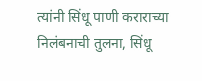त्यांनी सिंधू पाणी कराराच्या निलंबनाची तुलना, सिंधू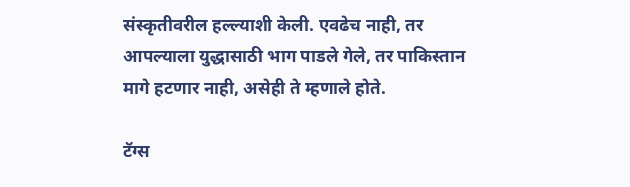संस्कृतीवरील हल्ल्याशी केली. एवढेच नाही, तर आपल्याला युद्धासाठी भाग पाडले गेले, तर पाकिस्तान मागे हटणार नाही, असेही ते म्हणाले होते.

टॅग्स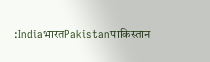:IndiaभारतPakistanपाकिस्तान